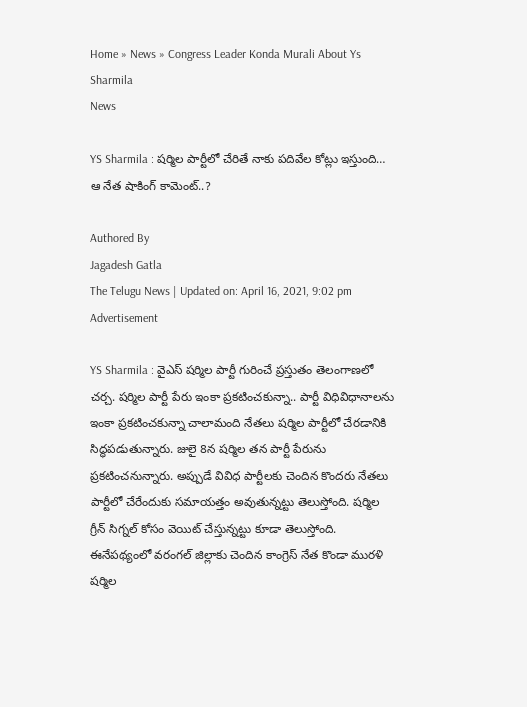Home » News » Congress Leader Konda Murali About Ys Sharmila
News

YS Sharmila : షర్మిల పార్టీలో చేరితే నాకు పదివేల కోట్లు ఇస్తుంది… ఆ నేత షాకింగ్ కామెంట్..?

Authored By
Jagadesh Gatla
The Telugu News | Updated on: April 16, 2021, 9:02 pm
Advertisement

YS Sharmila : వైఎస్ షర్మిల పార్టీ గురించే ప్రస్తుతం తెలంగాణలో చర్చ. షర్మిల పార్టీ పేరు ఇంకా ప్రకటించకున్నా.. పార్టీ విధివిధానాలను ఇంకా ప్రకటించకున్నా చాలామంది నేతలు షర్మిల పార్టీలో చేరడానికి సిద్ధపడుతున్నారు. జులై 8న షర్మిల తన పార్టీ పేరును ప్రకటించనున్నారు. అప్పుడే వివిధ పార్టీలకు చెందిన కొందరు నేతలు పార్టీలో చేరేందుకు సమాయత్తం అవుతున్నట్టు తెలుస్తోంది. షర్మిల గ్రీన్ సిగ్నల్ కోసం వెయిట్ చేస్తున్నట్టు కూడా తెలుస్తోంది. ఈనేపథ్యంలో వరంగల్ జిల్లాకు చెందిన కాంగ్రెస్ నేత కొండా మురళి షర్మిల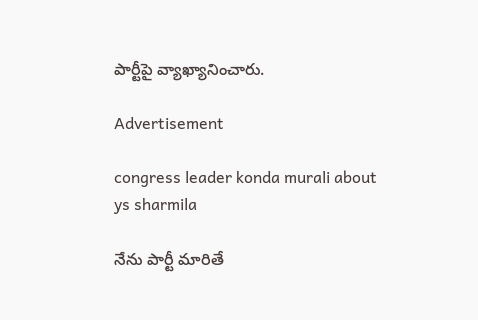పార్టీపై వ్యాఖ్యానించారు.

Advertisement

congress leader konda murali about ys sharmila

నేను పార్టీ మారితే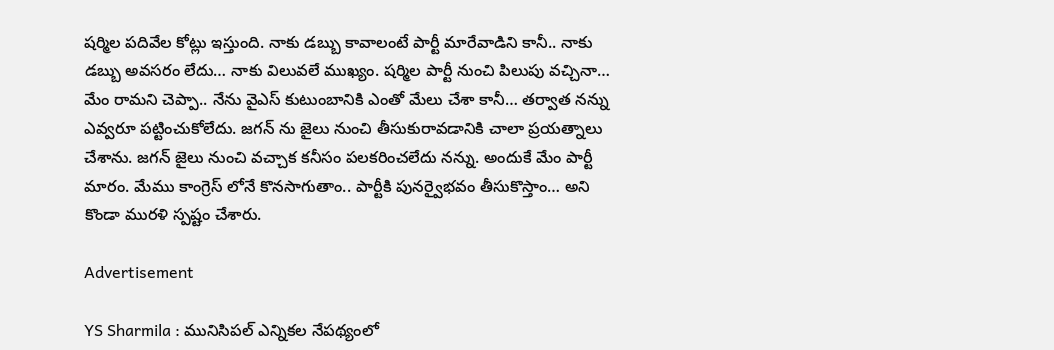షర్మిల పదివేల కోట్లు ఇస్తుంది. నాకు డబ్బు కావాలంటే పార్టీ మారేవాడిని కానీ.. నాకు డబ్బు అవసరం లేదు… నాకు విలువలే ముఖ్యం. షర్మిల పార్టీ నుంచి పిలుపు వచ్చినా… మేం రామని చెప్పా.. నేను వైఎస్ కుటుంబానికి ఎంతో మేలు చేశా కానీ… తర్వాత నన్ను ఎవ్వరూ పట్టించుకోలేదు. జగన్ ను జైలు నుంచి తీసుకురావడానికి చాలా ప్రయత్నాలు చేశాను. జగన్ జైలు నుంచి వచ్చాక కనీసం పలకరించలేదు నన్ను. అందుకే మేం పార్టీ మారం. మేము కాంగ్రెస్ లోనే కొనసాగుతాం.. పార్టీకి పునర్వైభవం తీసుకొస్తాం… అని కొండా మురళి స్పష్టం చేశారు.

Advertisement

YS Sharmila : మునిసిపల్ ఎన్నికల నేపథ్యంలో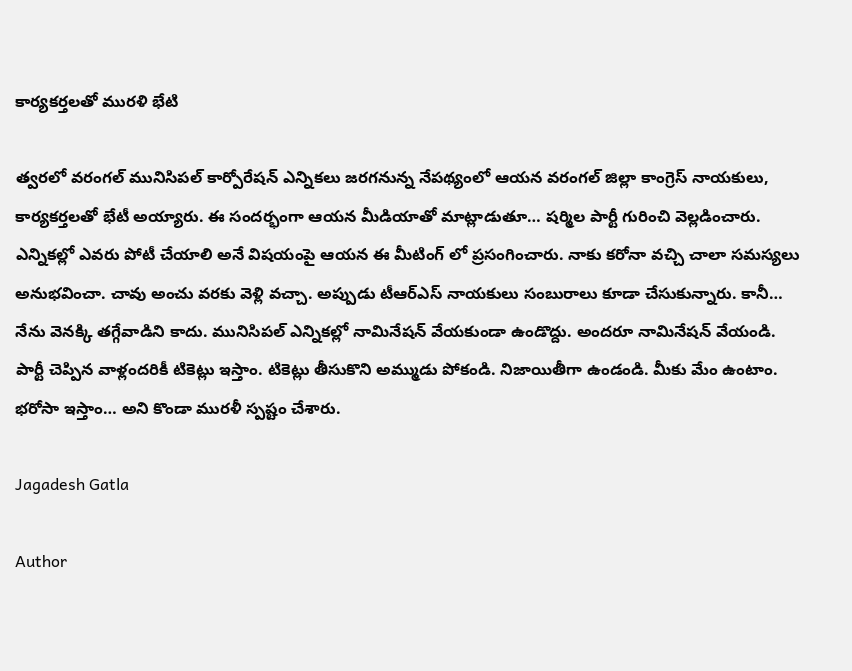కార్యకర్తలతో మురళి భేటి

త్వరలో వరంగల్ మునిసిపల్ కార్పోరేషన్ ఎన్నికలు జరగనున్న నేపథ్యంలో ఆయన వరంగల్ జిల్లా కాంగ్రెస్ నాయకులు, కార్యకర్తలతో భేటీ అయ్యారు. ఈ సందర్భంగా ఆయన మీడియాతో మాట్లాడుతూ… షర్మిల పార్టీ గురించి వెల్లడించారు. ఎన్నికల్లో ఎవరు పోటీ చేయాలి అనే విషయంపై ఆయన ఈ మీటింగ్ లో ప్రసంగించారు. నాకు కరోనా వచ్చి చాలా సమస్యలు అనుభవించా. చావు అంచు వరకు వెళ్లి వచ్చా. అప్పుడు టీఆర్ఎస్ నాయకులు సంబురాలు కూడా చేసుకున్నారు. కానీ… నేను వెనక్కి తగ్గేవాడిని కాదు. మునిసిపల్ ఎన్నికల్లో నామినేషన్ వేయకుండా ఉండొద్దు. అందరూ నామినేషన్ వేయండి. పార్టీ చెప్పిన వాళ్లందరికీ టికెట్లు ఇస్తాం. టికెట్లు తీసుకొని అమ్ముడు పోకండి. నిజాయితీగా ఉండండి. మీకు మేం ఉంటాం. భరోసా ఇస్తాం… అని కొండా మురళీ స్పష్టం చేశారు.

Jagadesh Gatla

Author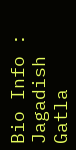Bio Info : Jagadish Gatla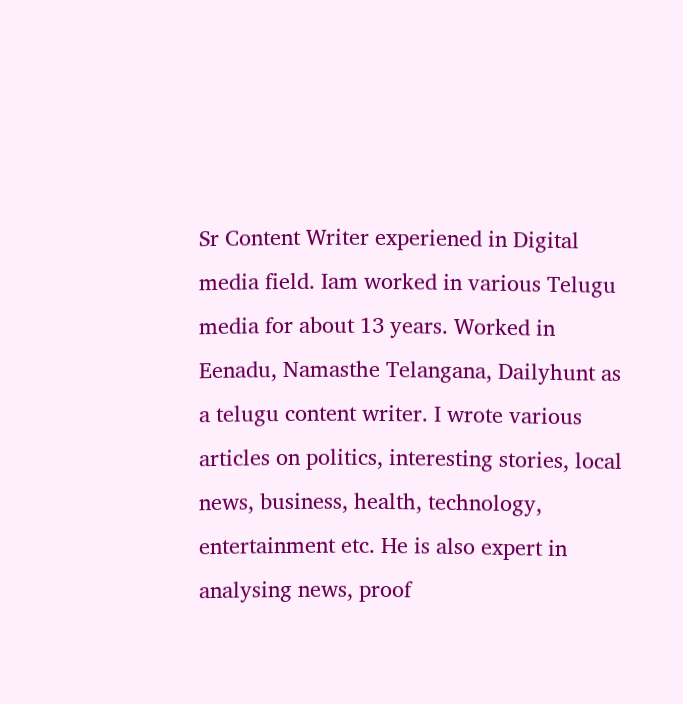Sr Content Writer experiened in Digital media field. Iam worked in various Telugu media for about 13 years. Worked in Eenadu, Namasthe Telangana, Dailyhunt as a telugu content writer. I wrote various articles on politics, interesting stories, local news, business, health, technology, entertainment etc. He is also expert in analysing news, proof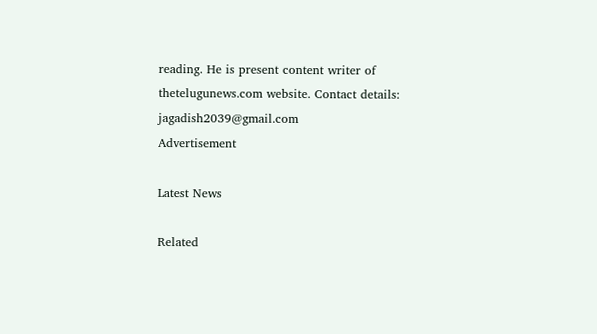reading. He is present content writer of thetelugunews.com website. Contact details: jagadish2039@gmail.com
Advertisement

Latest News

Related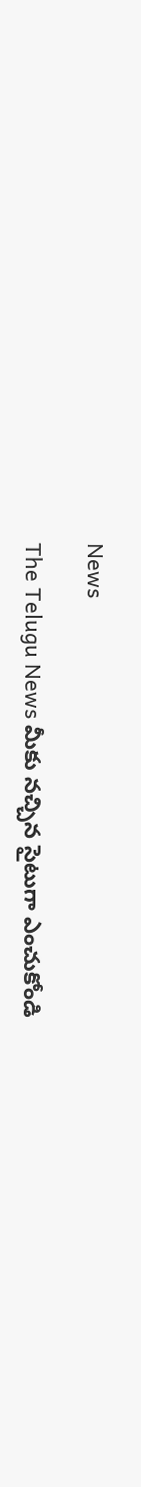News

The Telugu News మీకు నచ్చిన సైటుగా ఎంచుకోండి